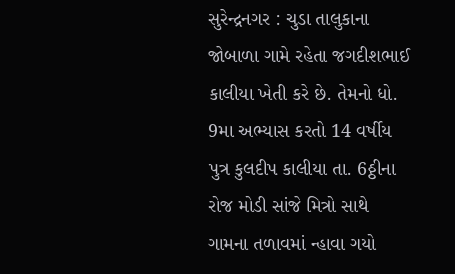સુરેન્દ્રનગર : ચુડા તાલુકાના જોબાળા ગામે રહેતા જગદીશભાઈ કાલીયા ખેતી કરે છે. તેમનો ધો. 9મા અભ્યાસ કરતો 14 વર્ષીય પુત્ર કુલદીપ કાલીયા તા. 6ઠ્ઠીના રોજ મોડી સાંજે મિત્રો સાથે ગામના તળાવમાં ન્હાવા ગયો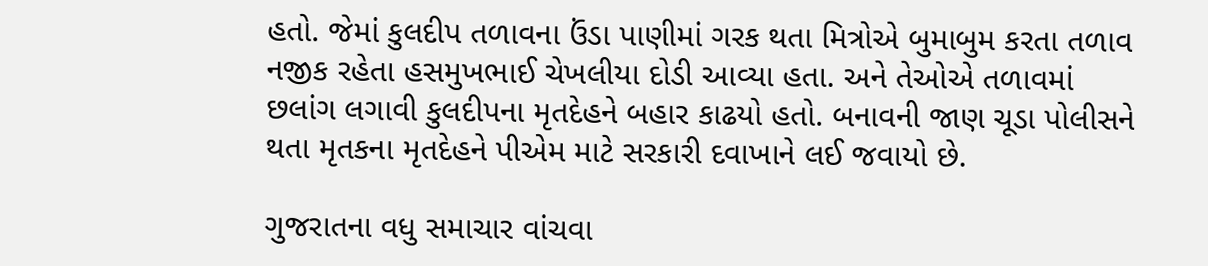હતો. જેમાં કુલદીપ તળાવના ઉંડા પાણીમાં ગરક થતા મિત્રોએ બુમાબુમ કરતા તળાવ નજીક રહેતા હસમુખભાઈ ચેખલીયા દોડી આવ્યા હતા. અને તેઓએ તળાવમાં છલાંગ લગાવી કુલદીપના મૃતદેહને બહાર કાઢયો હતો. બનાવની જાણ ચૂડા પોલીસને થતા મૃતકના મૃતદેહને પીએમ માટે સરકારી દવાખાને લઈ જવાયો છે.

ગુજરાતના વધુ સમાચાર વાંચવા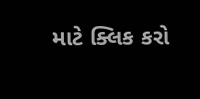માટે ક્લિક કરો